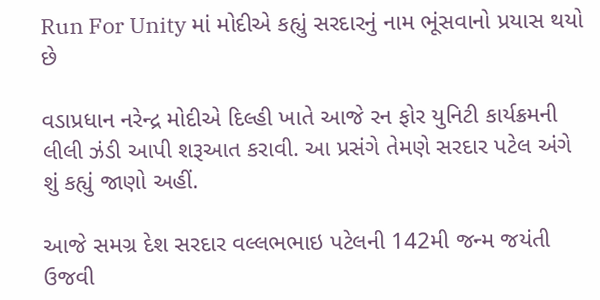Run For Unity માં મોદીએ કહ્યું સરદારનું નામ ભૂંસવાનો પ્રયાસ થયો છે

વડાપ્રધાન નરેન્દ્ર મોદીએ દિલ્હી ખાતે આજે રન ફોર યુનિટી કાર્યક્રમની લીલી ઝંડી આપી શરૂઆત કરાવી. આ પ્રસંગે તેમણે સરદાર પટેલ અંગે શું કહ્યું જાણો અહીં.

આજે સમગ્ર દેશ સરદાર વલ્લભભાઇ પટેલની 142મી જન્મ જયંતી ઉજવી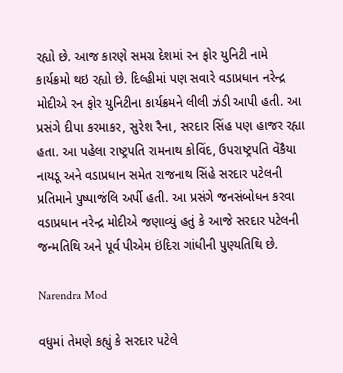રહ્યો છે. આજ કારણે સમગ્ર દેશમાં રન ફોર યુનિટી નામે કાર્યક્રમો થઇ રહ્યો છે. દિલ્હીમાં પણ સવારે વડાપ્રધાન નરેન્દ્ર મોદીએ રન ફોર યુનિટીના કાર્યક્રમને લીલી ઝંડી આપી હતી. આ પ્રસંગે દીપા કરમાકર, સુરેશ રૈના, સરદાર સિંહ પણ હાજર રહ્યા હતા. આ પહેલા રાષ્ટ્રપતિ રામનાથ કોવિંદ, ઉપરાષ્ટ્રપતિ વેંકૈયા નાયડૂ અને વડાપ્રધાન સમેત રાજનાથ સિંહે સરદાર પટેલની પ્રતિમાને પુષ્પાજંલિ અર્પી હતી. આ પ્રસંગે જનસંબોધન કરવા વડાપ્રધાન નરેન્દ્ર મોદીએ જણાવ્યું હતું કે આજે સરદાર પટેલની જન્મતિથિ અને પૂર્વ પીએમ ઇંદિરા ગાંધીની પુણ્યતિથિ છે.

Narendra Mod

વધુમાં તેમણે કહ્યું કે સરદાર પટેલે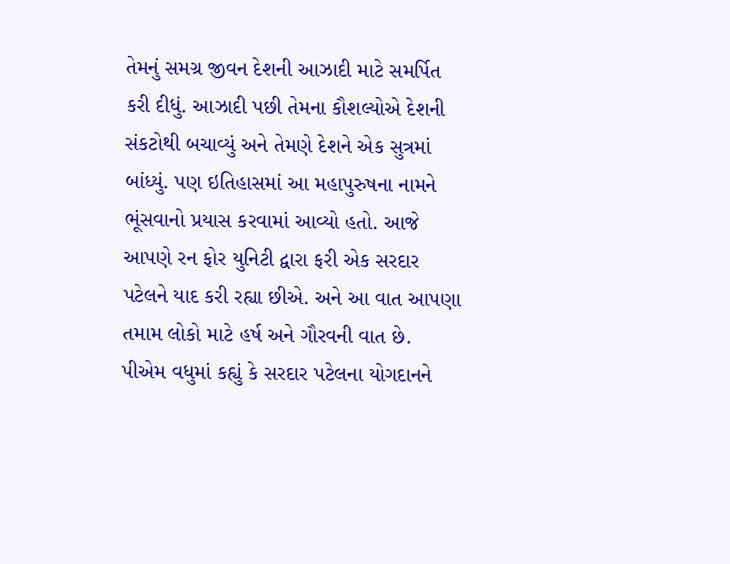તેમનું સમગ્ર જીવન દેશની આઝાદી માટે સમર્પિત કરી દીધું. આઝાદી પછી તેમના કૌશલ્યોએ દેશની સંકટોથી બચાવ્યું અને તેમણે દેશને એક સુત્રમાં બાંધ્યું. પણ ઇતિહાસમાં આ મહાપુરુષના નામને ભૂંસવાનો પ્રયાસ કરવામાં આવ્યો હતો. આજે આપણે રન ફોર યુનિટી દ્વારા ફરી એક સરદાર પટેલને યાદ કરી રહ્યા છીએ. અને આ વાત આપણા તમામ લોકો માટે હર્ષ અને ગૌરવની વાત છે. પીએમ વધુમાં કહ્યું કે સરદાર પટેલના યોગદાનને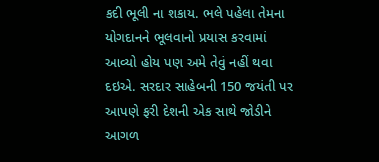કદી ભૂલી ના શકાય. ભલે પહેલા તેમના યોગદાનને ભૂલવાનો પ્રયાસ કરવામાં આવ્યો હોય પણ અમે તેવું નહીં થવા દઇએ. સરદાર સાહેબની 150 જયંતી પર આપણે ફરી દેશની એક સાથે જોડીને આગળ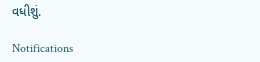વધીશું.

Notifications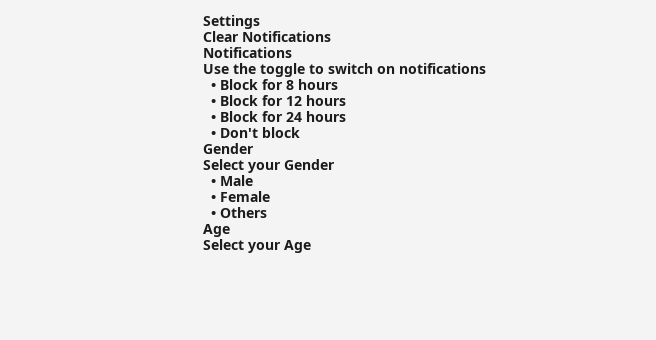Settings
Clear Notifications
Notifications
Use the toggle to switch on notifications
  • Block for 8 hours
  • Block for 12 hours
  • Block for 24 hours
  • Don't block
Gender
Select your Gender
  • Male
  • Female
  • Others
Age
Select your Age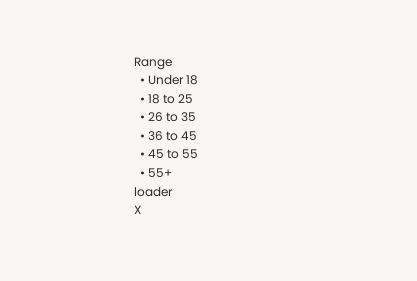Range
  • Under 18
  • 18 to 25
  • 26 to 35
  • 36 to 45
  • 45 to 55
  • 55+
loader
X